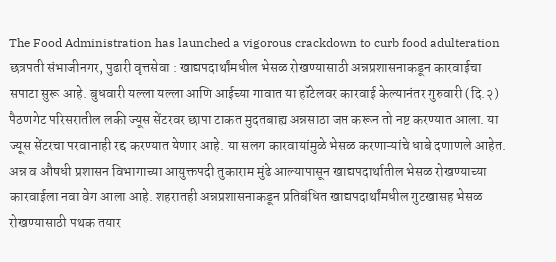The Food Administration has launched a vigorous crackdown to curb food adulteration
छत्रपती संभाजीनगर, पुढारी वृत्तसेवा : खाद्यपदार्थांमधील भेसळ रोखण्यासाठी अन्नप्रशासनाकडून कारवाईचा सपाटा सुरू आहे. बुधवारी यल्ला यल्ला आणि आईच्या गावात या हॉटेलवर कारवाई केल्यानंतर गुरुवारी (दि.२) पैठणगेट परिसरातील लकी ज्यूस सेंटरवर छापा टाकत मुदतबाह्य अन्नसाठा जप्त करून तो नष्ट करण्यात आला. या ज्यूस सेंटरचा परवानाही रद्द करण्यात येणार आहे. या सलग कारवायांमुळे भेसळ करणाऱ्यांचे धाबे दणाणले आहेत.
अन्न व औषधी प्रशासन विभागाच्या आयुक्तपदी तुकाराम मुंढे आल्यापासून खाद्यपदार्थातील भेसळ रोखण्याच्या कारवाईला नवा वेग आला आहे. शहरातही अन्नप्रशासनाकडून प्रतिबंधित खाद्यपदार्थांमधील गुटखासह भेसळ रोखण्यासाठी पथक तयार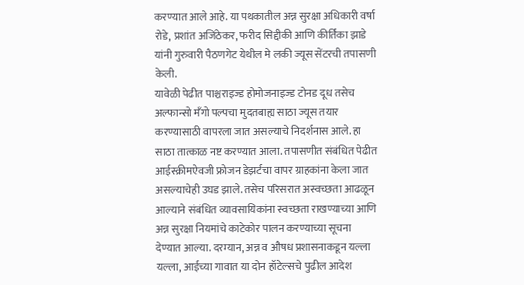करण्यात आले आहे. या पथकातील अन्न सुरक्षा अधिकारी वर्षा रोडे, प्रशांत अजिंठेकर, फरीद सिद्दीकी आणि कीर्तिका झाडे यांनी गुरुवारी पैठणगेट येथील मे लकी ज्यूस सेंटरची तपासणी केली.
यावेळी पेढीत पाश्चराइज्ड होमोजनाइज्ड टोनड दूध तसेच अल्फान्सो मँगो पल्पचा मुदतबाह्य साठा ज्यूस तयार करण्यासाठी वापरला जात असल्याचे निदर्शनास आले. हा साठा तात्काळ नष्ट करण्यात आला. तपासणीत संबंधित पेढीत आईस्क्रीमऐवजी फ्रोजन डेझर्टचा वापर ग्राहकांना केला जात असल्याचेही उघड झाले. तसेच परिसरात अस्वच्छता आढळून आल्याने संबंधित व्यावसायिकांना स्वच्छता राखण्याच्या आणि अन्न सुरक्षा नियमांचे काटेकोर पालन करण्याच्या सूचना देण्यात आल्या. दरम्यान, अन्न व औषध प्रशासनाकडून यल्ला यल्ला, आईच्या गावात या दोन हॉटेल्सचे पुढील आदेश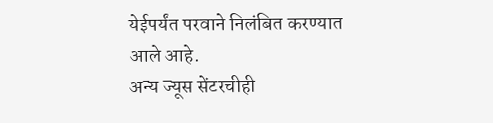येईपर्यंत परवाने निलंबित करण्यात आले आहे.
अन्य ज्यूस सेंटरचीही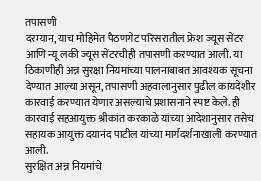तपासणी
दरम्यान, याच मोहिमेत पैठणगेट परिसरातील फ्रेश ज्यूस सेंटर आणि न्यू लकी ज्यूस सेंटरचीही तपासणी करण्यात आली. या ठिकाणीही अन्न सुरक्षा नियमांच्या पालनाबाबत आवश्यक सूचना देण्यात आल्या असून, तपासणी अहवालानुसार पुढील कायदेशीर कारवाई करण्यात येणार असल्याचे प्रशासनाने स्पष्ट केले. ही कारवाई सहआयुक्त श्रीकांत करकाळे यांच्या आदेशानुसार तसेच सहायक आयुक्त दयानंद पाटील यांच्या मार्गदर्शनाखाली करण्यात आली.
सुरक्षित अन्न नियमांचे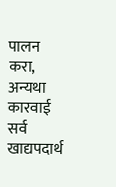पालन करा, अन्यथा कारवाई
सर्व खाद्यपदार्थ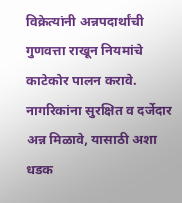विक्रेत्यांनी अन्नपदार्थांची गुणवत्ता राखून नियमांचे काटेकोर पालन करावे. नागरिकांना सुरक्षित व दर्जेदार अन्न मिळावे, यासाठी अशा धडक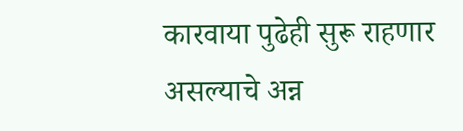कारवाया पुढेही सुरू राहणार असल्याचे अन्न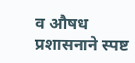व औषध प्रशासनाने स्पष्ट